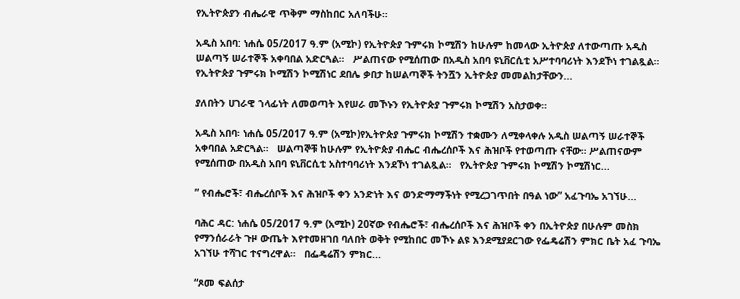የኢትዮጵያን ብሔራዊ ጥቅም ማስከበር አለባችሁ።

አዲስ አበባ: ነሐሴ 05/2017 ዓ.ም (አሚኮ) የኢትዮጵያ ጉምሩክ ኮሚሽን ከሁሉም ከመላው ኢትዮጵያ ለተውጣጡ አዲስ ሠልጣኝ ሠራተኞች አቀባበል አድርጓል።   ሥልጠናው የሚሰጠው በአዲስ አበባ ዩኒቨርሲቲ አሥተባባሪነት እንደኾነ ተገልጿል።   የኢትዮጵያ ጉምሩክ ኮሚሽን ኮሚሽነር ደበሌ ቃበታ ከሠልጣኞች ትንሿን ኢትዮጵያ መመልከታቸውን...

ያለበትን ሀገራዊ ኀላፊነት ለመወጣት እየሠራ መኾኑን የኢትዮጵያ ጉምሩክ ኮሚሽን አስታወቀ።

አዲስ አበባ፡ ነሐሴ 05/2017 ዓ.ም (አሚኮ)የኢትዮጵያ ጉምሩክ ኮሚሽን ተቋሙን ለሚቀላቀሉ አዲስ ሠልጣኝ ሠራተኞች አቀባበል አድርጓል።   ሠልጣኞቹ ከሁሉም የኢትዮጵያ ብሔር ብሔረሰቦች እና ሕዝቦች የተወጣጡ ናቸው። ሥልጠናውም የሚሰጠው በአዲስ አበባ ዩኒቨርሲቲ አስተባባሪነት እንደኾነ ተገልጿል።   የኢትዮጵያ ጉምሩክ ኮሚሽን ኮሚሽነር...

” የብሔሮች፣ ብሔረሰቦች እና ሕዝቦች ቀን አንድነት እና ወንድማማችነት የሚረጋገጥበት በዓል ነው” አፈጉባኤ አገኘሁ...

ባሕር ዳር: ነሐሴ 05/2017 ዓ.ም (አሚኮ) 20ኛው የብሔሮች፣ ብሔረሰቦች እና ሕዝቦች ቀን በኢትዮጵያ በሁሉም መስክ የማንሰራራት ጉዞ ውጤት እየተመዘገበ ባለበት ወቅት የሚከበር መኾኑ ልዩ እንደሚያደርገው የፌዴሬሽን ምክር ቤት አፈ ጉባኤ አገኘሁ ተሻገር ተናግረዋል።   በፌዴሬሽን ምክር...

“ጾመ ፍልሰታ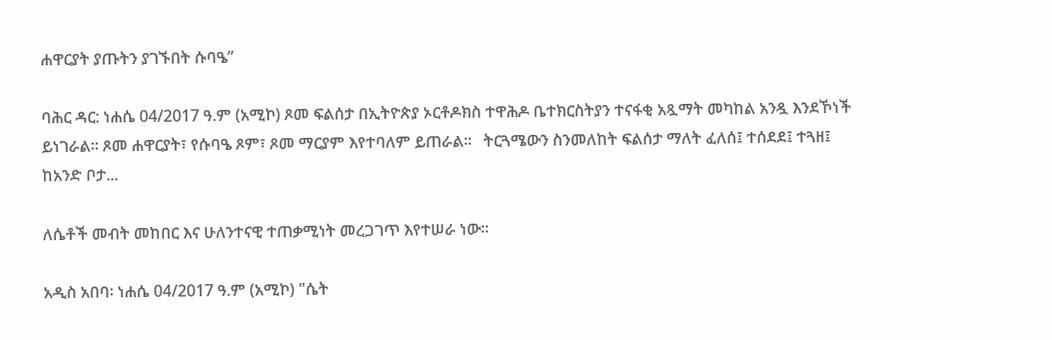ሐዋርያት ያጡትን ያገኙበት ሱባዔ”

ባሕር ዳር: ነሐሴ 04/2017 ዓ.ም (አሚኮ) ጾመ ፍልሰታ በኢትዮጵያ ኦርቶዶክስ ተዋሕዶ ቤተክርስትያን ተናፋቂ አጿማት መካከል አንዷ እንደኾነች ይነገራል። ጾመ ሐዋርያት፣ የሱባዔ ጾም፣ ጾመ ማርያም እየተባለም ይጠራል።   ትርጓሜውን ስንመለከት ፍልሰታ ማለት ፈለሰ፤ ተሰደደ፤ ተጓዘ፤ ከአንድ ቦታ...

ለሴቶች መብት መከበር እና ሁለንተናዊ ተጠቃሚነት መረጋገጥ እየተሠራ ነው።

አዲስ አበባ፡ ነሐሴ 04/2017 ዓ.ም (አሚኮ) "ሴት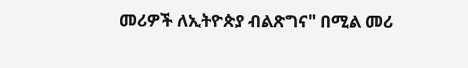መሪዎች ለኢትዮጵያ ብልጽግና" በሚል መሪ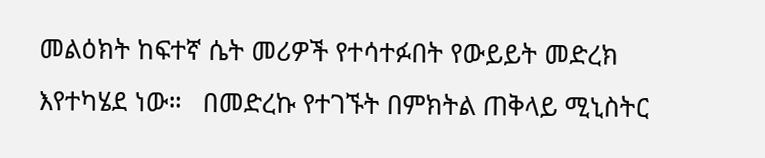መልዕክት ከፍተኛ ሴት መሪዎች የተሳተፉበት የውይይት መድረክ እየተካሄደ ነው።   በመድረኩ የተገኙት በምክትል ጠቅላይ ሚኒስትር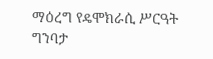ማዕረግ የዴሞክራሲ ሥርዓት ግንባታ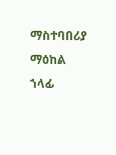ማስተባበሪያ ማዕከል ኀላፊ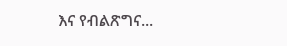እና የብልጽግና...